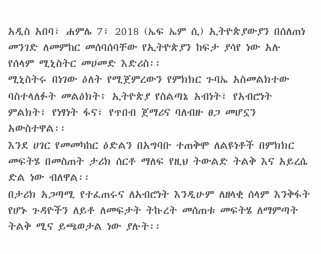አዲስ አበባ፣ ሐምሌ 7፣ 2018 (ኤፍ ኤም ሲ) ኢትዮጵያውያን በሰለጠነ መንገድ ለመምከር መሰባሰባቸው የኢትዮጵያን ከፍታ ያሳየ ነው አሉ የሰላም ሚኒስትር መሀመድ እድሪስ፡፡
ሚኒስትሩ በነገው ዕለት የሚጀምረውን የምክክር ጉባኤ አስመልክተው ባስተላለፉት መልዕክት፥ ኢትዮጵያ የስልጣኔ አብነት፣ የአብሮነት ምልክት፣ የነፃነት ፋና፣ የጥበብ ጀማሪና ባለብዙ ፀጋ መሆኗን አውስተዋል፡፡
እንደ ሀገር የመመካከር ዕድልን በአግባቡ ተጠቅሞ ለልዩነቶች በምክክር መፍትሄ በመስጠት ታሪክ ሰርቶ ማለፍ የዚህ ትውልድ ትልቅ እና አይረሴ ድል ነው ብለዋል፡፡
በታሪክ አጋጣሚ የተፈጠሩና ለአብሮነት እንዲሁም ለዘላቂ ሰላም እንቅፋት የሆኑ ጉዳዮችን ለይቶ ለመፍታት ትኩረት መሰጠቱ መፍትሄ ለማምጣት ትልቅ ሚና ይጫወታል ነው ያሉት፡፡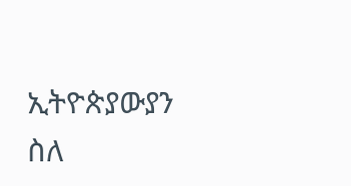ኢትዮጵያውያን ስለ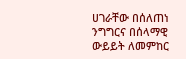ሀገራቸው በሰለጠነ ንግግርና በሰላማዊ ውይይት ለመምከር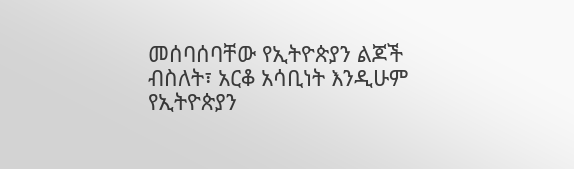መሰባሰባቸው የኢትዮጵያን ልጆች ብስለት፣ አርቆ አሳቢነት እንዲሁም የኢትዮጵያን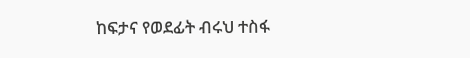ከፍታና የወደፊት ብሩህ ተስፋ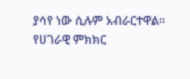ያሳየ ነው ሲሉም አብራርተዋል።
የሀገራዊ ምክክር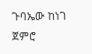ጉባኤው ከነገ ጀምሮ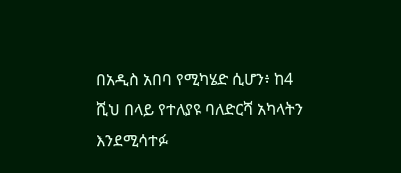በአዲስ አበባ የሚካሄድ ሲሆን፥ ከ4 ሺህ በላይ የተለያዩ ባለድርሻ አካላትን እንደሚሳተፉ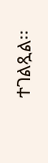ተገልጿል፡፡